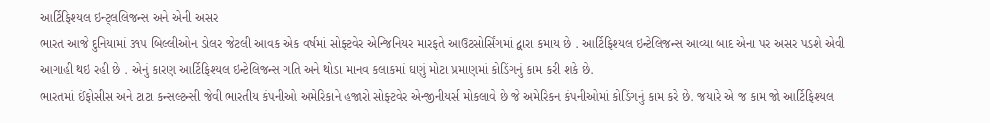આર્ટિફિશ્યલ ઇન્ટ્લલિજન્સ અને એની અસર
ભારત આજે દુનિયામાં ૩૧૫ બિલ્લીઓન ડોલર જેટલી આવક એક વર્ષમાં સોફ્ટવેર એન્જિનિયર મારફતે આઉટસોર્સિંગમાં દ્વારા કમાય છે . આર્ટિફિશ્યલ ઇન્ટેલિજન્સ આવ્યા બાદ એના પર અસર પડશે એવી આગાહી થઇ રહી છે . એનું કારણ આર્ટિફિશ્યલ ઇન્ટેલિજન્સ ગતિ અને થોડા માનવ કલાકમાં ઘણું મોટા પ્રમાણમાં કોડિંગનું કામ કરી શકે છે.
ભારતમાં ઈંફોસીસ અને ટાટા કન્સલ્ટન્સી જેવી ભારતીય કંપનીઓ અમેરિકાને હજારો સોફ્ટવેર એન્જીનીયર્સ મોકલાવે છે જે અમેરિકન કંપનીઓમાં કોડિંગનું કામ કરે છે. જયારે એ જ કામ જો આર્ટિફિશ્યલ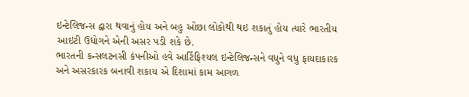ઇન્ટેલિજન્સ દ્વારા થવાનું હોય અને બહુ ઓછા લોકોથી થઇ શકાતું હોય ત્યારે ભારતીય આઇટી ઉદ્યોગને એની અસર પડી શકે છે.
ભારતની કન્સલટનસી કંપનીઓ હવે આર્ટિફિશ્યલ ઇન્ટેલિજન્સને વધુને વધુ ફાયદાકારક અને અસરકારક બનાવી શકાય એ દિશામાં કામ આગળ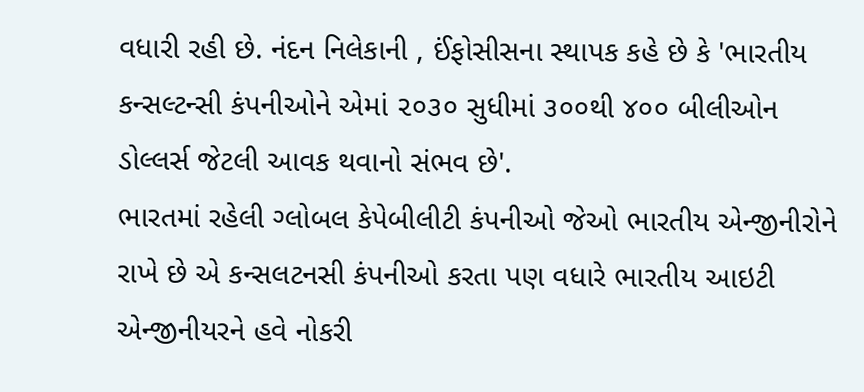વધારી રહી છે. નંદન નિલેકાની , ઈંફોસીસના સ્થાપક કહે છે કે 'ભારતીય કન્સલ્ટન્સી કંપનીઓને એમાં ૨૦૩૦ સુધીમાં ૩૦૦થી ૪૦૦ બીલીઓન ડોલ્લર્સ જેટલી આવક થવાનો સંભવ છે'.
ભારતમાં રહેલી ગ્લોબલ કેપેબીલીટી કંપનીઓ જેઓ ભારતીય એન્જીનીરોને રાખે છે એ કન્સલટનસી કંપનીઓ કરતા પણ વધારે ભારતીય આઇટી એન્જીનીયરને હવે નોકરી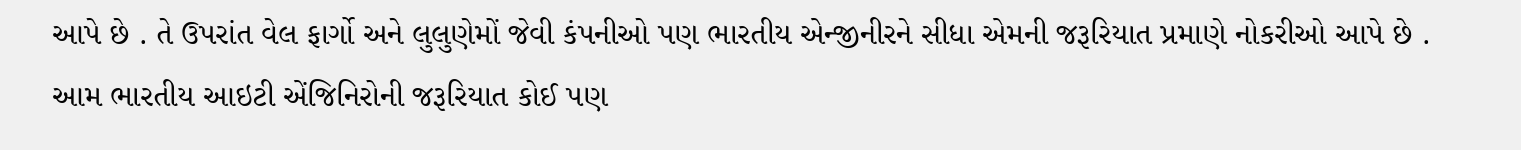આપે છે . તે ઉપરાંત વેલ ફાર્ગો અને લુલુણેમોં જેવી કંપનીઓ પણ ભારતીય એન્જીનીરને સીધા એમની જરૂરિયાત પ્રમાણે નોકરીઓ આપે છે . આમ ભારતીય આઇટી એંજિનિરોની જરૂરિયાત કોઈ પણ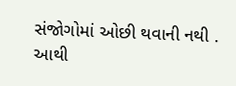સંજોગોમાં ઓછી થવાની નથી .
આથી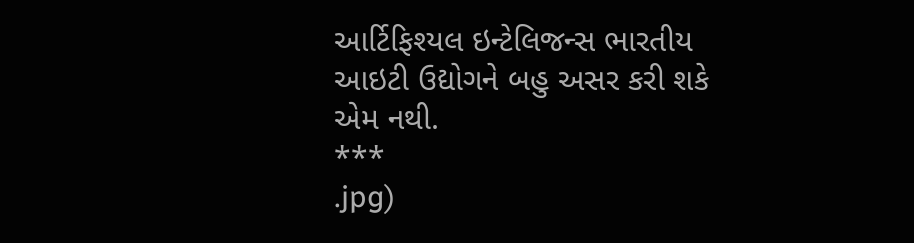આર્ટિફિશ્યલ ઇન્ટેલિજન્સ ભારતીય આઇટી ઉદ્યોગને બહુ અસર કરી શકે એમ નથી.
***
.jpg)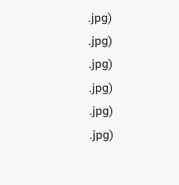.jpg)
.jpg)
.jpg)
.jpg)
.jpg)
.jpg)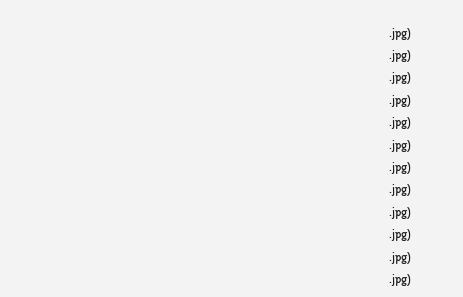.jpg)
.jpg)
.jpg)
.jpg)
.jpg)
.jpg)
.jpg)
.jpg)
.jpg)
.jpg)
.jpg)
.jpg)